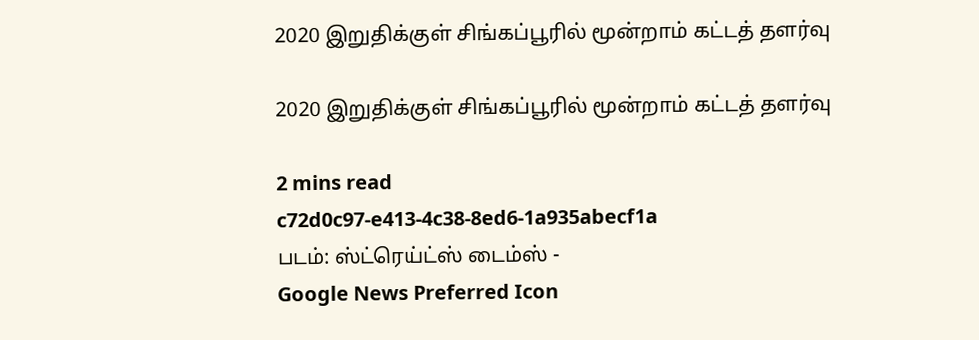2020 இறுதிக்குள் சிங்கப்பூரில் மூன்றாம் கட்டத் தளர்வு

2020 இறுதிக்குள் சிங்கப்பூரில் மூன்றாம் கட்டத் தளர்வு

2 mins read
c72d0c97-e413-4c38-8ed6-1a935abecf1a
படம்: ஸ்ட்ரெய்ட்ஸ் டைம்ஸ் -
Google News Preferred Icon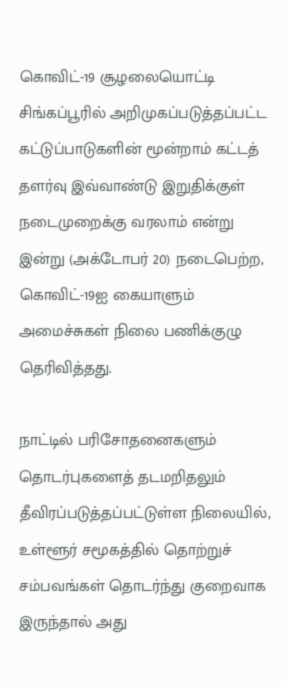கொவிட்-19 சூழலையொட்டி சிங்கப்பூரில் அறிமுகப்படுத்தப்பட்ட கட்டுப்பாடுகளின் மூன்றாம் கட்டத் தளர்வு இவ்வாண்டு இறுதிக்குள் நடைமுறைக்கு வரலாம் என்று இன்று (அக்டோபர் 20) நடைபெற்ற, கொவிட்-19ஐ கையாளும் அமைச்சுகள் நிலை பணிக்குழு தெரிவித்தது.

நாட்டில் பரிசோதனைகளும் தொடர்புகளைத் தடமறிதலும் தீவிரப்படுத்தப்பட்டுள்ள நிலையில், உள்ளூர் சமூகத்தில் தொற்றுச் சம்பவங்கள் தொடர்ந்து குறைவாக இருந்தால் அது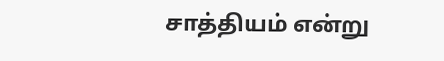சாத்தியம் என்று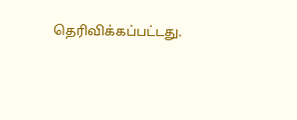தெரிவிக்கப்பட்டது.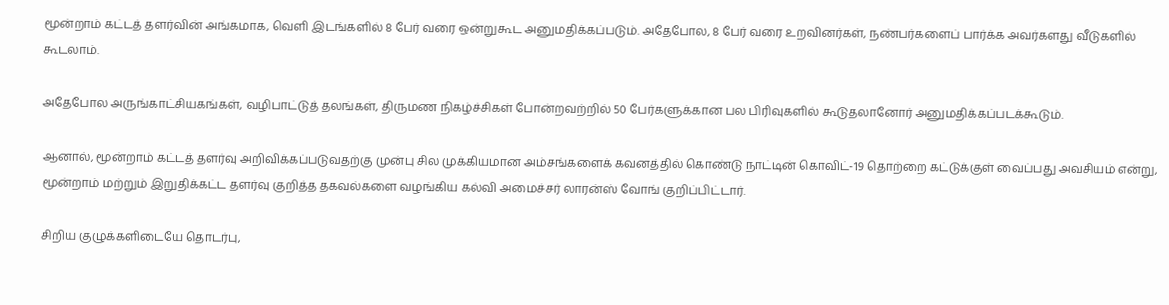மூன்றாம் கட்டத் தளர்வின் அங்கமாக, வெளி இடங்களில் 8 பேர் வரை ஒன்றுகூட அனுமதிக்கப்படும். அதேபோல, 8 பேர் வரை உறவினர்கள், நண்பர்களைப் பார்க்க அவர்களது வீடுகளில் கூடலாம்.

அதேபோல அருங்காட்சியகங்கள், வழிபாட்டுத் தலங்கள், திருமண நிகழ்ச்சிகள் போன்றவற்றில் 50 பேர்களுக்கான பல பிரிவுகளில் கூடுதலானோர் அனுமதிக்கப்படக்கூடும்.

ஆனால், மூன்றாம் கட்டத் தளர்வு அறிவிக்கப்படுவதற்கு முன்பு சில முக்கியமான அம்சங்களைக் கவனத்தில் கொண்டு நாட்டின் கொவிட்-19 தொற்றை கட்டுக்குள் வைப்பது அவசியம் என்று, மூன்றாம் மற்றும் இறுதிக்கட்ட தளர்வு குறித்த தகவல்களை வழங்கிய கல்வி அமைச்சர் லாரன்ஸ் வோங் குறிப்பிட்டார்.

சிறிய குழுக்களிடையே தொடர்பு,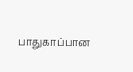பாதுகாப்பான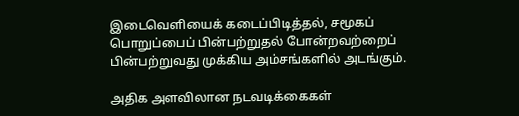இடைவெளியைக் கடைப்பிடித்தல், சமூகப் பொறுப்பைப் பின்பற்றுதல் போன்றவற்றைப் பின்பற்றுவது முக்கிய அம்சங்களில் அடங்கும்.

அதிக அளவிலான நடவடிக்கைகள்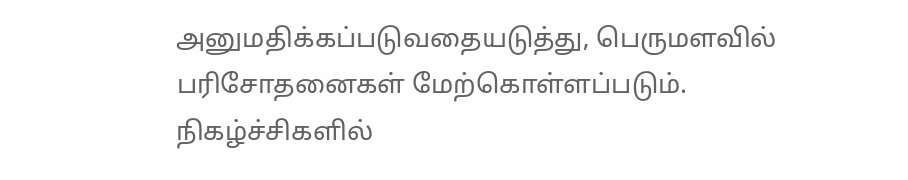அனுமதிக்கப்படுவதையடுத்து, பெருமளவில் பரிசோதனைகள் மேற்கொள்ளப்படும். நிகழ்ச்சிகளில்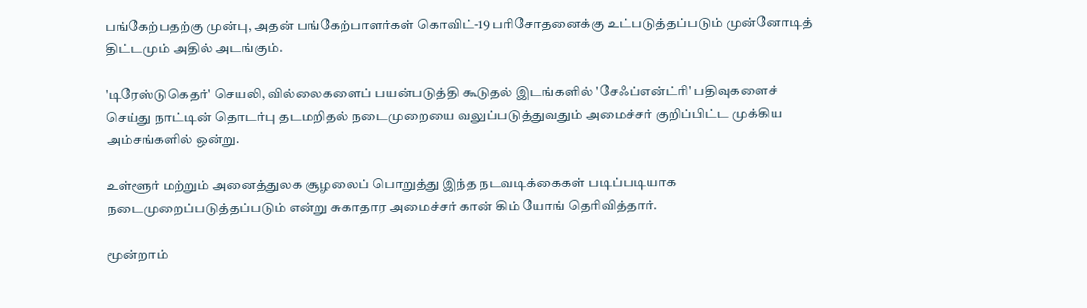பங்கேற்பதற்கு முன்பு, அதன் பங்கேற்பாளர்கள் கொவிட்-19 பரிசோதனைக்கு உட்படுத்தப்படும் முன்னோடித் திட்டமும் அதில் அடங்கும்.

'டிரேஸ்டுகெதர்' செயலி, வில்லைகளைப் பயன்படுத்தி கூடுதல் இடங்களில் 'சேஃப்என்ட்ரி' பதிவுகளைச் செய்து நாட்டின் தொடர்பு தடமறிதல் நடைமுறையை வலுப்படுத்துவதும் அமைச்சர் குறிப்பிட்ட முக்கிய அம்சங்களில் ஒன்று.

உள்ளூர் மற்றும் அனைத்துலக சூழலைப் பொறுத்து இந்த நடவடிக்கைகள் படிப்படியாக நடைமுறைப்படுத்தப்படும் என்று சுகாதார அமைச்சர் கான் கிம் யோங் தெரிவித்தார்.

மூன்றாம்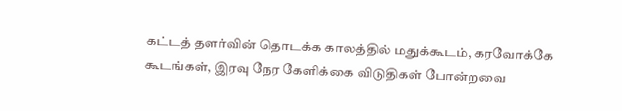கட்டத் தளர்வின் தொடக்க காலத்தில் மதுக்கூடம், கரவோக்கே கூடங்கள், இரவு நேர கேளிக்கை விடுதிகள் போன்றவை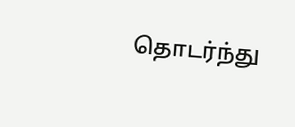தொடர்ந்து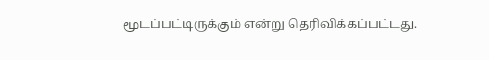மூடப்பட்டிருக்கும் என்று தெரிவிக்கப்பட்டது.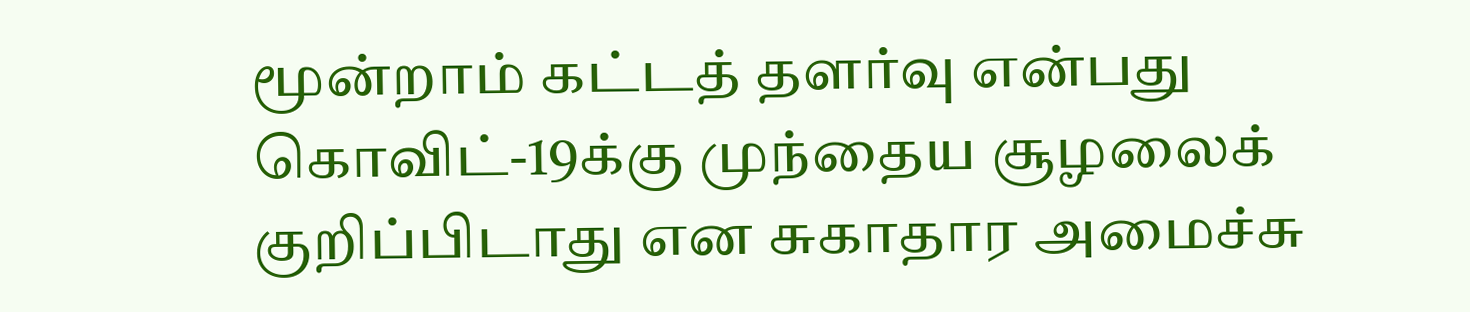மூன்றாம் கட்டத் தளர்வு என்பது கொவிட்-19க்கு முந்தைய சூழலைக் குறிப்பிடாது என சுகாதார அமைச்சு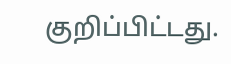குறிப்பிட்டது.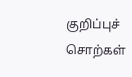குறிப்புச் சொற்கள்